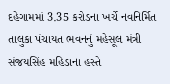દહેગામમાં 3.35 કરોડના ખર્ચે નવનિર્મિત તાલુકા પંચાયત ભવનનું મહેસૂલ મંત્રી સંજયસિંહ મહિડાના હસ્તે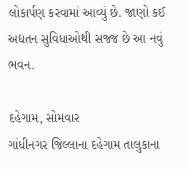લોકાર્પણ કરવામાં આવ્યું છે. જાણો કઈ અદ્યતન સુવિધાઓથી સજ્જ છે આ નવું ભવન.

દહેગામ, સોમવાર
ગાંધીનગર જિલ્લાના દહેગામ તાલુકાના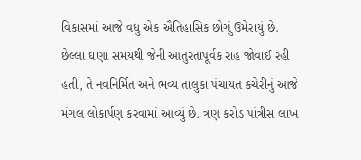વિકાસમાં આજે વધુ એક ઐતિહાસિક છોગું ઉમેરાયું છે. છેલ્લા ઘણા સમયથી જેની આતુરતાપૂર્વક રાહ જોવાઈ રહી હતી, તે નવનિર્મિત અને ભવ્ય તાલુકા પંચાયત કચેરીનું આજે મંગલ લોકાર્પણ કરવામાં આવ્યું છે. ત્રણ કરોડ પાંત્રીસ લાખ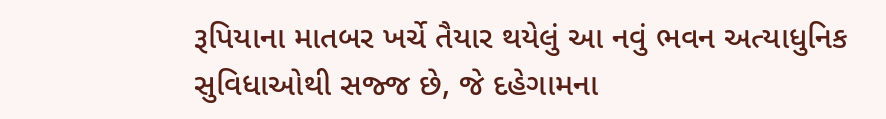રૂપિયાના માતબર ખર્ચે તૈયાર થયેલું આ નવું ભવન અત્યાધુનિક સુવિધાઓથી સજ્જ છે, જે દહેગામના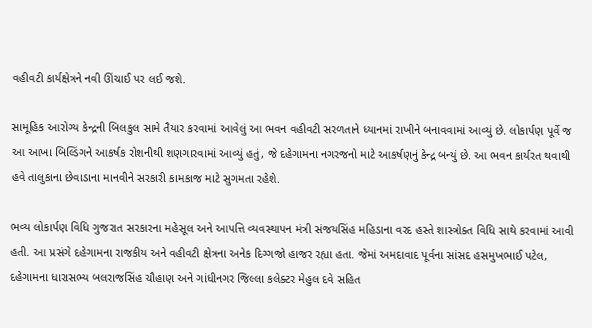વહીવટી કાર્યક્ષેત્રને નવી ઊંચાઈ પર લઈ જશે.

સામૂહિક આરોગ્ય કેન્દ્રની બિલકુલ સામે તૈયાર કરવામાં આવેલું આ ભવન વહીવટી સરળતાને ધ્યાનમાં રાખીને બનાવવામાં આવ્યું છે. લોકાર્પણ પૂર્વે જ આ આખા બિલ્ડિંગને આકર્ષક રોશનીથી શણગારવામાં આવ્યું હતું, જે દહેગામના નગરજનો માટે આકર્ષણનું કેન્દ્ર બન્યું છે. આ ભવન કાર્યરત થવાથી હવે તાલુકાના છેવાડાના માનવીને સરકારી કામકાજ માટે સુગમતા રહેશે.

ભવ્ય લોકાર્પણ વિધિ ગુજરાત સરકારના મહેસૂલ અને આપત્તિ વ્યવસ્થાપન મંત્રી સંજયસિંહ મહિડાના વરદ હસ્તે શાસ્ત્રોક્ત વિધિ સાથે કરવામાં આવી હતી. આ પ્રસંગે દહેગામના રાજકીય અને વહીવટી ક્ષેત્રના અનેક દિગ્ગજો હાજર રહ્યા હતા. જેમાં અમદાવાદ પૂર્વના સાંસદ હસમુખભાઈ પટેલ, દહેગામના ધારાસભ્ય બલરાજસિંહ ચૌહાણ અને ગાંધીનગર જિલ્લા કલેક્ટર મેહુલ દવે સહિત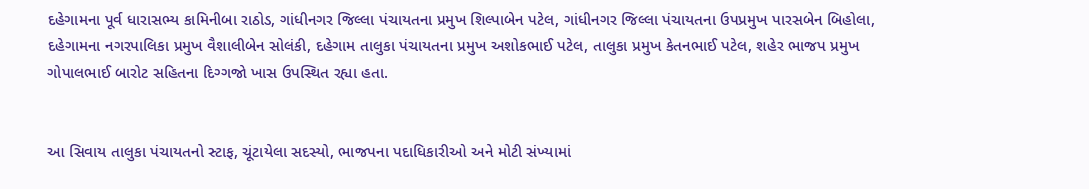દહેગામના પૂર્વ ધારાસભ્ય કામિનીબા રાઠોડ, ગાંધીનગર જિલ્લા પંચાયતના પ્રમુખ શિલ્પાબેન પટેલ, ગાંધીનગર જિલ્લા પંચાયતના ઉપપ્રમુખ પારસબેન બિહોલા, દહેગામના નગરપાલિકા પ્રમુખ વૈશાલીબેન સોલંકી, દહેગામ તાલુકા પંચાયતના પ્રમુખ અશોકભાઈ પટેલ, તાલુકા પ્રમુખ કેતનભાઈ પટેલ, શહેર ભાજપ પ્રમુખ ગોપાલભાઈ બારોટ સહિતના દિગ્ગજો ખાસ ઉપસ્થિત રહ્યા હતા.


આ સિવાય તાલુકા પંચાયતનો સ્ટાફ, ચૂંટાયેલા સદસ્યો, ભાજપના પદાધિકારીઓ અને મોટી સંખ્યામાં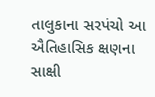તાલુકાના સરપંચો આ ઐતિહાસિક ક્ષણના સાક્ષી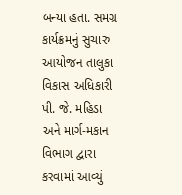બન્યા હતા. સમગ્ર કાર્યક્રમનું સુચારુ આયોજન તાલુકા વિકાસ અધિકારી પી. જે. મહિડા અને માર્ગ-મકાન વિભાગ દ્વારા કરવામાં આવ્યું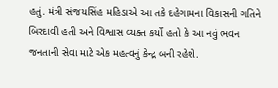હતું. મંત્રી સંજયસિંહ મહિડાએ આ તકે દહેગામના વિકાસની ગતિને બિરદાવી હતી અને વિશ્વાસ વ્યક્ત કર્યો હતો કે આ નવું ભવન જનતાની સેવા માટે એક મહત્વનું કેન્દ્ર બની રહેશે.